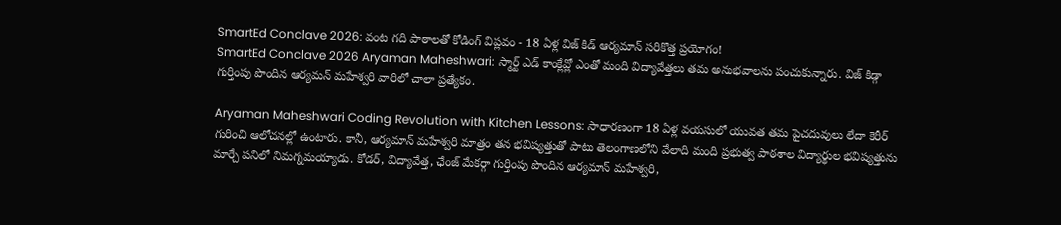SmartEd Conclave 2026: వంట గది పాఠాలతో కోడింగ్ విప్లవం - 18 ఏళ్ల విజ్ కిడ్ ఆర్యమాన్ సరికొత్త ప్రయోగం!
SmartEd Conclave 2026 Aryaman Maheshwari: స్మార్ట్ ఎడ్ కాంక్లేవ్లో ఎంతో మంది విద్యావేత్తలు తమ అనుభవాలను పంచుకున్నారు. విజ్ కిడ్గా గుర్తింపు పొందిన ఆర్యమన్ మహేశ్వరి వారిలో చాలా ప్రత్యేకం.

Aryaman Maheshwari Coding Revolution with Kitchen Lessons: సాధారణంగా 18 ఏళ్ల వయసులో యువత తమ పైచదువులు లేదా కెరీర్ గురించి ఆలోచనల్లో ఉంటారు. కానీ, ఆర్యమాన్ మహేశ్వరి మాత్రం తన భవిష్యత్తుతో పాటు తెలంగాణలోని వేలాది మంది ప్రభుత్వ పాఠశాల విద్యార్థుల భవిష్యత్తును మార్చే పనిలో నిమగ్నమయ్యాడు. కోడర్, విద్యావేత్త, ఛేంజ్ మేకర్గా గుర్తింపు పొందిన ఆర్యమాన్ మహేశ్వరి,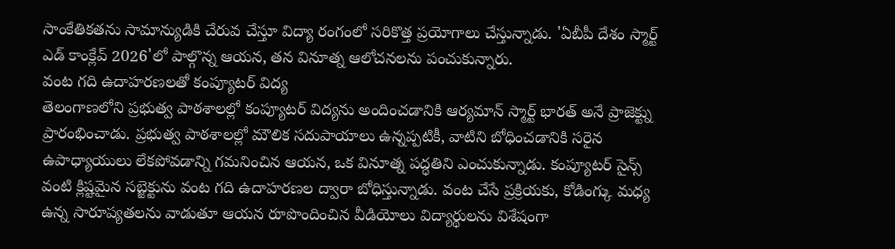సాంకేతికతను సామాన్యుడికి చేరువ చేస్తూ విద్యా రంగంలో సరికొత్త ప్రయోగాలు చేస్తున్నాడు. 'ఏబీపీ దేశం స్మార్ట్ ఎడ్ కాంక్లేవ్ 2026'లో పాల్గొన్న ఆయన, తన వినూత్న ఆలోచనలను పంచుకున్నారు.
వంట గది ఉదాహరణలతో కంప్యూటర్ విద్య
తెలంగాణలోని ప్రభుత్వ పాఠశాలల్లో కంప్యూటర్ విద్యను అందించడానికి ఆర్యమాన్ స్మార్ట్ భారత్ అనే ప్రాజెక్ట్ను ప్రారంభించాడు. ప్రభుత్వ పాఠశాలల్లో మౌలిక సదుపాయాలు ఉన్నప్పటికీ, వాటిని బోధించడానికి సరైన ఉపాధ్యాయులు లేకపోవడాన్ని గమనించిన ఆయన, ఒక వినూత్న పద్ధతిని ఎంచుకున్నాడు. కంప్యూటర్ సైన్స్ వంటి క్లిష్టమైన సబ్జెక్టును వంట గది ఉదాహరణల ద్వారా బోధిస్తున్నాడు. వంట చేసే ప్రక్రియకు, కోడింగ్కు మధ్య ఉన్న సారూప్యతలను వాడుతూ ఆయన రూపొందించిన వీడియోలు విద్యార్థులను విశేషంగా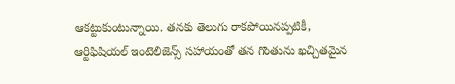ఆకట్టుకుంటున్నాయి. తనకు తెలుగు రాకపోయినప్పటికీ, ఆర్టిఫిషియల్ ఇంటెలిజెన్స్ సహాయంతో తన గొంతును ఖచ్చితమైన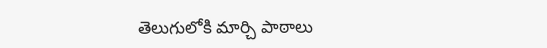తెలుగులోకి మార్చి పాఠాలు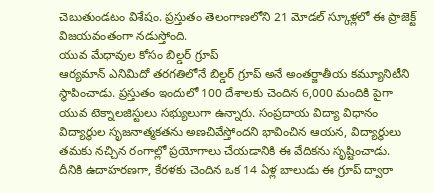చెబుతుండటం విశేషం. ప్రస్తుతం తెలంగాణలోని 21 మోడల్ స్కూళ్లలో ఈ ప్రాజెక్ట్ విజయవంతంగా నడుస్తోంది.
యువ మేధావుల కోసం బిల్డర్ గ్రూప్
ఆర్యమాన్ ఎనిమిదో తరగతిలోనే బిల్డర్ గ్రూప్ అనే అంతర్జాతీయ కమ్యూనిటీని స్థాపించాడు. ప్రస్తుతం ఇందులో 100 దేశాలకు చెందిన 6,000 మందికి పైగా యువ టెక్నాలజిస్టులు సభ్యులుగా ఉన్నారు. సంప్రదాయ విద్యా విధానం విద్యార్థుల సృజనాత్మకతను అణచివేస్తోందని భావించిన ఆయన, విద్యార్థులు తమకు నచ్చిన రంగాల్లో ప్రయోగాలు చేయడానికి ఈ వేదికను సృష్టించాడు. దీనికి ఉదాహరణగా, కేరళకు చెందిన ఒక 14 ఏళ్ల బాలుడు ఈ గ్రూప్ ద్వారా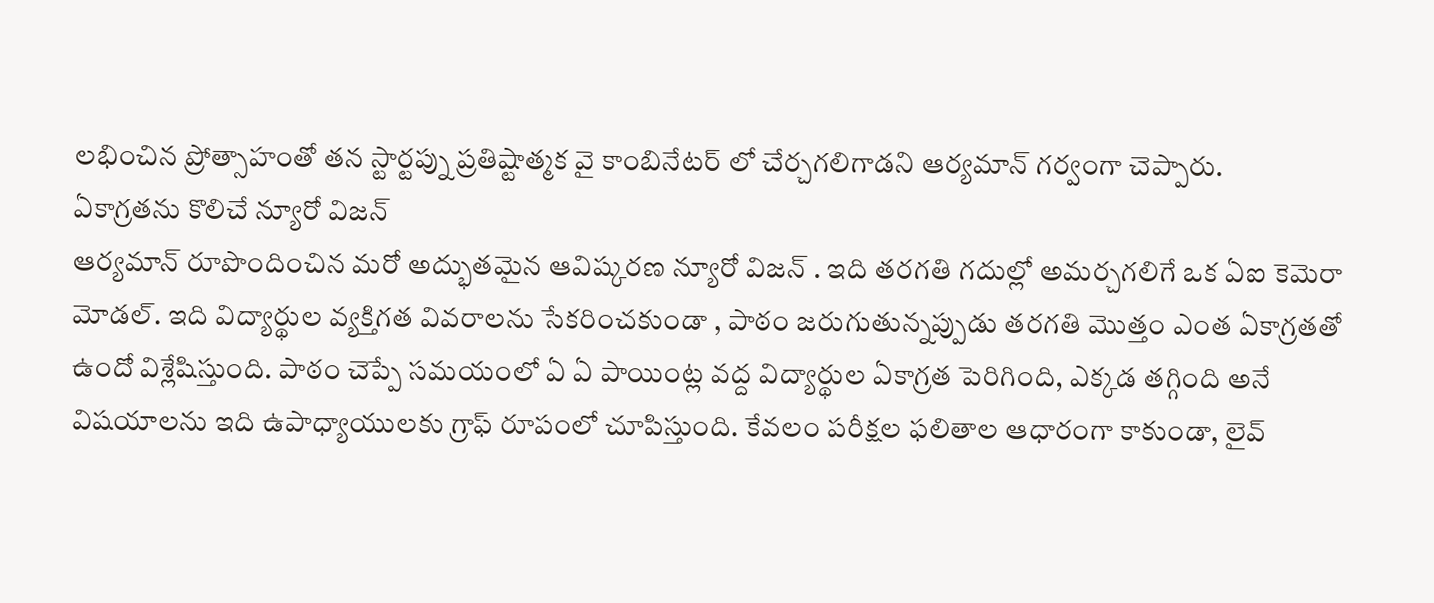లభించిన ప్రోత్సాహంతో తన స్టార్టప్ను ప్రతిష్టాత్మక వై కాంబినేటర్ లో చేర్చగలిగాడని ఆర్యమాన్ గర్వంగా చెప్పారు.
ఏకాగ్రతను కొలిచే న్యూరో విజన్
ఆర్యమాన్ రూపొందించిన మరో అద్భుతమైన ఆవిష్కరణ న్యూరో విజన్ . ఇది తరగతి గదుల్లో అమర్చగలిగే ఒక ఏఐ కెమెరా మోడల్. ఇది విద్యార్థుల వ్యక్తిగత వివరాలను సేకరించకుండా , పాఠం జరుగుతున్నప్పుడు తరగతి మొత్తం ఎంత ఏకాగ్రతతో ఉందో విశ్లేషిస్తుంది. పాఠం చెప్పే సమయంలో ఏ ఏ పాయింట్ల వద్ద విద్యార్థుల ఏకాగ్రత పెరిగింది, ఎక్కడ తగ్గింది అనే విషయాలను ఇది ఉపాధ్యాయులకు గ్రాఫ్ రూపంలో చూపిస్తుంది. కేవలం పరీక్షల ఫలితాల ఆధారంగా కాకుండా, లైవ్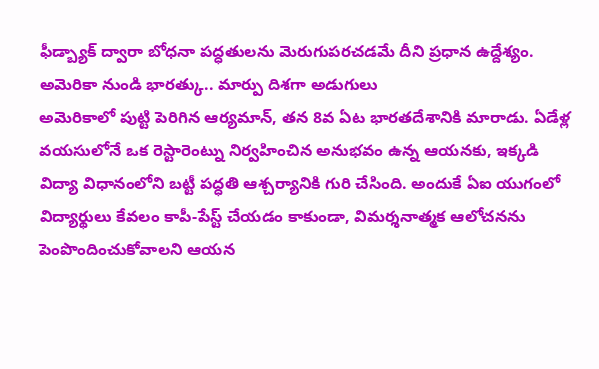ఫీడ్బ్యాక్ ద్వారా బోధనా పద్ధతులను మెరుగుపరచడమే దీని ప్రధాన ఉద్దేశ్యం.
అమెరికా నుండి భారత్కు.. మార్పు దిశగా అడుగులు
అమెరికాలో పుట్టి పెరిగిన ఆర్యమాన్, తన 8వ ఏట భారతదేశానికి మారాడు. ఏడేళ్ల వయసులోనే ఒక రెస్టారెంట్ను నిర్వహించిన అనుభవం ఉన్న ఆయనకు, ఇక్కడి విద్యా విధానంలోని బట్టీ పద్ధతి ఆశ్చర్యానికి గురి చేసింది. అందుకే ఏఐ యుగంలో విద్యార్థులు కేవలం కాపీ-పేస్ట్ చేయడం కాకుండా, విమర్శనాత్మక ఆలోచనను పెంపొందించుకోవాలని ఆయన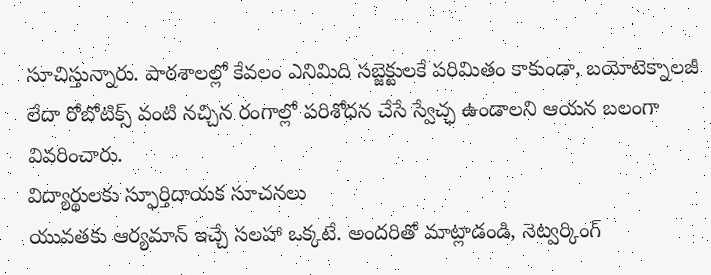సూచిస్తున్నారు. పాఠశాలల్లో కేవలం ఎనిమిది సబ్జెక్టులకే పరిమితం కాకుండా, బయోటెక్నాలజీ లేదా రోబోటిక్స్ వంటి నచ్చిన రంగాల్లో పరిశోధన చేసే స్వేచ్ఛ ఉండాలని ఆయన బలంగా వివరించారు.
విద్యార్థులకు స్ఫూర్తిదాయక సూచనలు
యువతకు ఆర్యమాన్ ఇచ్చే సలహా ఒక్కటే. అందరితో మాట్లాడండి, నెట్వర్కింగ్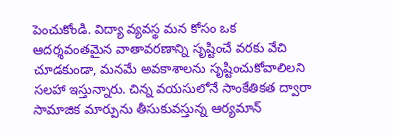పెంచుకోండి. విద్యా వ్యవస్థ మన కోసం ఒక ఆదర్శవంతమైన వాతావరణాన్ని సృష్టించే వరకు వేచి చూడకుండా, మనమే అవకాశాలను సృష్టించుకోవాలిలని సలహా ఇస్తున్నారు. చిన్న వయసులోనే సాంకేతికత ద్వారా సామాజిక మార్పును తీసుకువస్తున్న ఆర్యమాన్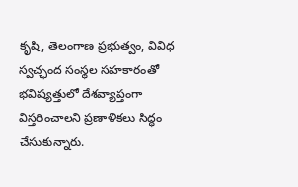కృషి, తెలంగాణ ప్రభుత్వం, వివిధ స్వచ్ఛంద సంస్థల సహకారంతో భవిష్యత్తులో దేశవ్యాప్తంగా విస్తరించాలని ప్రణాళికలు సిద్ధం చేసుకున్నారు.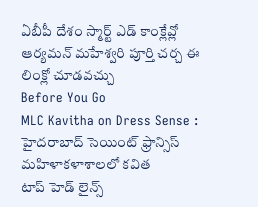ఏబీపీ దేశం స్మార్ట్ ఎడ్ కాంక్లేవ్లో ఆర్యమన్ మహేశ్వరి పూర్తి చర్చ ఈ లింక్లో చూడవచ్చు
Before You Go
MLC Kavitha on Dress Sense : హైదరాబాద్ సెయింట్ ఫ్రాన్సిస్ మహిళాకళాశాలలో కవిత
టాప్ హెడ్ లైన్స్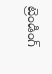ట్రెండింగ్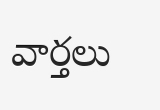వార్తలు